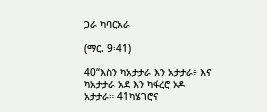ጋራ ካባርአራ

(ማር. 9፡41)

40“እስን ካአታታራ እን አታታራ፥ እና ካአታታራ አደ እን ካፋረሮ ኦዶ አታታራ። 41ካሄገሮና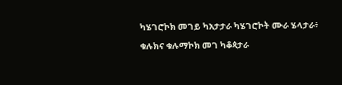ካሄገሮኮክ መገይ ካአታታራ ካሄገሮኮት ሙራ ሄላታራ፥ ቁሉክና ቁሉማኮክ መገ ካቆጳታራ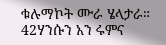ቁሉማኮት ሙራ ሄላታራ። 42ሃንሱን አን ሩምና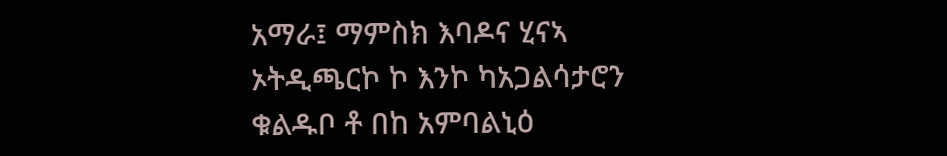አማራ፤ ማምስክ እባዶና ሂናኣ ኦትዲጫርኮ ኮ እንኮ ካአጋልሳታሮን ቁልዱቦ ቶ በከ አምባልኒዕ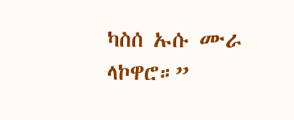ካስሰ ኡሱ ሙራ ላኮዋሮ።”